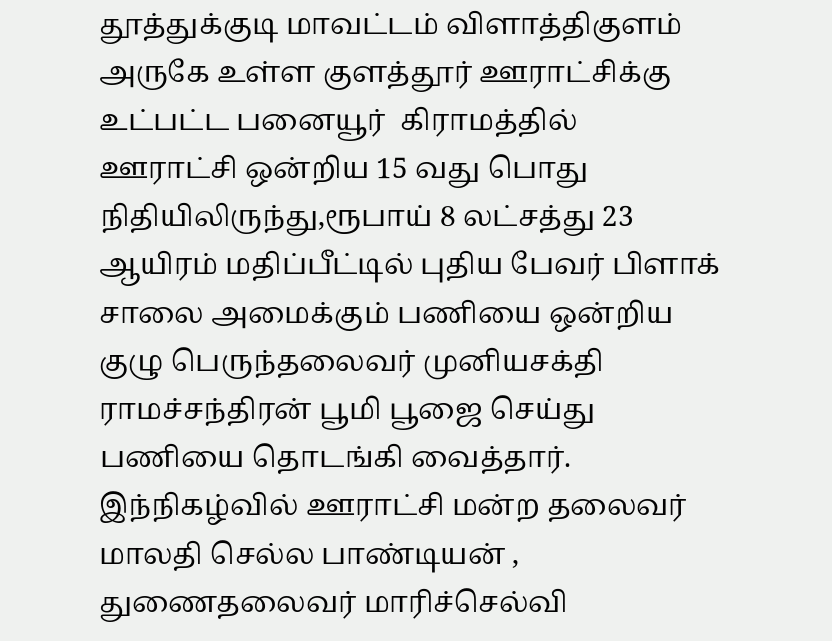தூத்துக்குடி மாவட்டம் விளாத்திகுளம் அருகே உள்ள குளத்தூர் ஊராட்சிக்கு உட்பட்ட பனையூர்  கிராமத்தில் ஊராட்சி ஒன்றிய 15 வது பொது நிதியிலிருந்து,ரூபாய் 8 லட்சத்து 23 ஆயிரம் மதிப்பீட்டில் புதிய பேவர் பிளாக் சாலை அமைக்கும் பணியை ஒன்றிய குழு பெருந்தலைவர் முனியசக்தி ராமச்சந்திரன் பூமி பூஜை செய்து பணியை தொடங்கி வைத்தார். இந்நிகழ்வில் ஊராட்சி மன்ற தலைவர்  மாலதி செல்ல பாண்டியன் , துணைதலைவர் மாரிச்செல்வி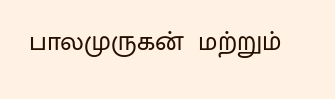பாலமுருகன்  மற்றும்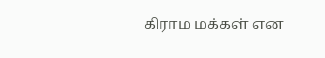கிராம மக்கள் என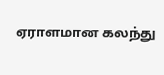ஏராளமான கலந்து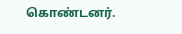கொண்டனர்.